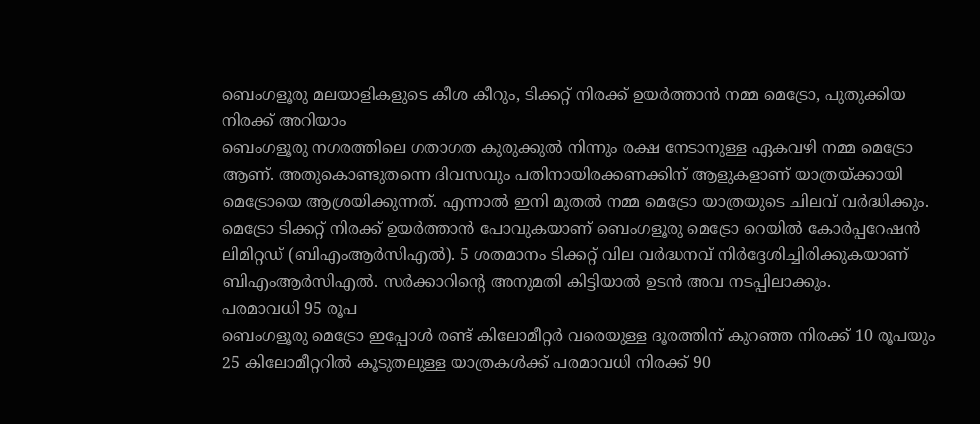ബെംഗളൂരു മലയാളികളുടെ കീശ കീറും, ടിക്കറ്റ് നിരക്ക് ഉയർത്താൻ നമ്മ മെട്രോ, പുതുക്കിയ നിരക്ക് അറിയാം
ബെംഗളൂരു നഗരത്തിലെ ഗതാഗത കുരുക്കുൽ നിന്നും രക്ഷ നേടാനുള്ള ഏകവഴി നമ്മ മെട്രോ ആണ്. അതുകൊണ്ടുതന്നെ ദിവസവും പതിനായിരക്കണക്കിന് ആളുകളാണ് യാത്രയ്ക്കായി മെട്രോയെ ആശ്രയിക്കുന്നത്. എന്നാൽ ഇനി മുതൽ നമ്മ മെട്രോ യാത്രയുടെ ചിലവ് വർദ്ധിക്കും. മെട്രോ ടിക്കറ്റ് നിരക്ക് ഉയർത്താൻ പോവുകയാണ് ബെംഗളൂരു മെട്രോ റെയിൽ കോർപ്പറേഷൻ ലിമിറ്റഡ് (ബിഎംആർസിഎൽ). 5 ശതമാനം ടിക്കറ്റ് വില വർദ്ധനവ് നിർദ്ദേശിച്ചിരിക്കുകയാണ് ബിഎംആർസിഎൽ. സർക്കാറിന്റെ അനുമതി കിട്ടിയാൽ ഉടൻ അവ നടപ്പിലാക്കും.
പരമാവധി 95 രൂപ
ബെംഗളൂരു മെട്രോ ഇപ്പോൾ രണ്ട് കിലോമീറ്റർ വരെയുള്ള ദൂരത്തിന് കുറഞ്ഞ നിരക്ക് 10 രൂപയും 25 കിലോമീറ്ററിൽ കൂടുതലുള്ള യാത്രകൾക്ക് പരമാവധി നിരക്ക് 90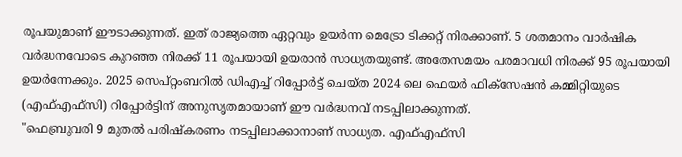രൂപയുമാണ് ഈടാക്കുന്നത്. ഇത് രാജ്യത്തെ ഏറ്റവും ഉയർന്ന മെട്രോ ടിക്കറ്റ് നിരക്കാണ്. 5 ശതമാനം വാർഷിക വർദ്ധനവോടെ കുറഞ്ഞ നിരക്ക് 11 രൂപയായി ഉയരാൻ സാധ്യതയുണ്ട്. അതേസമയം പരമാവധി നിരക്ക് 95 രൂപയായി ഉയർന്നേക്കും. 2025 സെപ്റ്റംബറിൽ ഡിഎച്ച് റിപ്പോർട്ട് ചെയ്ത 2024 ലെ ഫെയർ ഫിക്സേഷൻ കമ്മിറ്റിയുടെ (എഫ്എഫ്സി) റിപ്പോർട്ടിന് അനുസൃതമായാണ് ഈ വർദ്ധനവ് നടപ്പിലാക്കുന്നത്.
"ഫെബ്രുവരി 9 മുതൽ പരിഷ്കരണം നടപ്പിലാക്കാനാണ് സാധ്യത. എഫ്എഫ്സി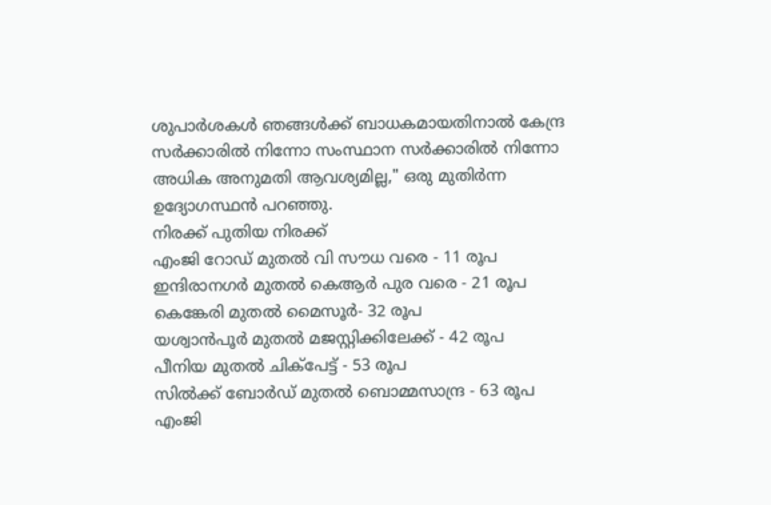ശുപാർശകൾ ഞങ്ങൾക്ക് ബാധകമായതിനാൽ കേന്ദ്ര സർക്കാരിൽ നിന്നോ സംസ്ഥാന സർക്കാരിൽ നിന്നോ അധിക അനുമതി ആവശ്യമില്ല," ഒരു മുതിർന്ന ഉദ്യോഗസ്ഥൻ പറഞ്ഞു.
നിരക്ക് പുതിയ നിരക്ക്
എംജി റോഡ് മുതൽ വി സൗധ വരെ - 11 രൂപ
ഇന്ദിരാനഗർ മുതൽ കെആർ പുര വരെ - 21 രൂപ
കെങ്കേരി മുതൽ മൈസൂർ- 32 രൂപ
യശ്വാൻപൂർ മുതൽ മജസ്റ്റിക്കിലേക്ക് - 42 രൂപ
പീനിയ മുതൽ ചിക്പേട്ട് - 53 രൂപ
സിൽക്ക് ബോർഡ് മുതൽ ബൊമ്മസാന്ദ്ര - 63 രൂപ
എംജി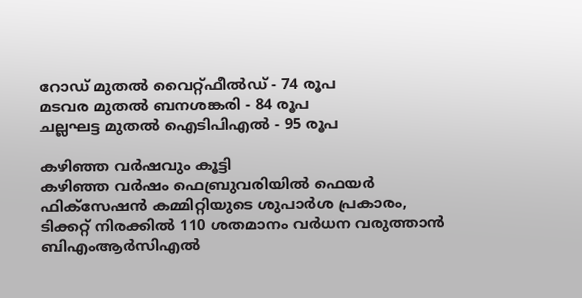റോഡ് മുതൽ വൈറ്റ്ഫീൽഡ് - 74 രൂപ
മടവര മുതൽ ബനശങ്കരി - 84 രൂപ
ചല്ലഘട്ട മുതൽ ഐടിപിഎൽ - 95 രൂപ

കഴിഞ്ഞ വർഷവും കൂട്ടി
കഴിഞ്ഞ വർഷം ഫെബ്രുവരിയിൽ ഫെയർ ഫിക്സേഷൻ കമ്മിറ്റിയുടെ ശുപാർശ പ്രകാരം, ടിക്കറ്റ് നിരക്കിൽ 110 ശതമാനം വർധന വരുത്താൻ ബിഎംആർസിഎൽ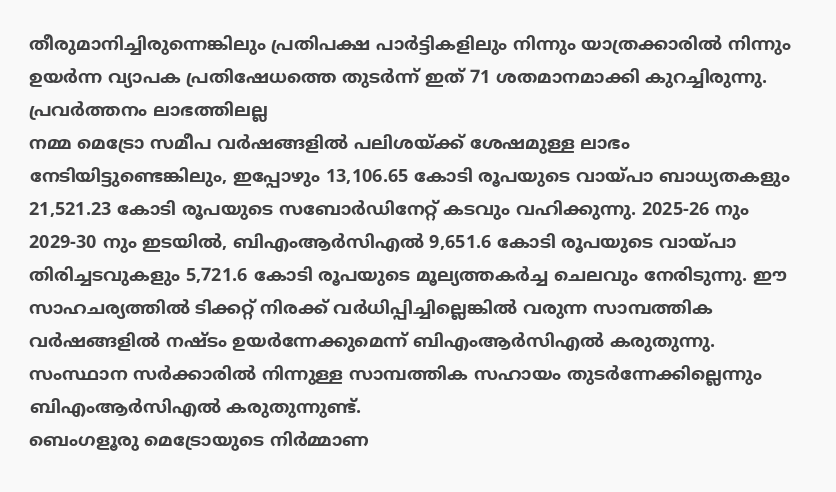തീരുമാനിച്ചിരുന്നെങ്കിലും പ്രതിപക്ഷ പാർട്ടികളിലും നിന്നും യാത്രക്കാരിൽ നിന്നും ഉയർന്ന വ്യാപക പ്രതിഷേധത്തെ തുടർന്ന് ഇത് 71 ശതമാനമാക്കി കുറച്ചിരുന്നു.
പ്രവർത്തനം ലാഭത്തിലല്ല
നമ്മ മെട്രോ സമീപ വർഷങ്ങളിൽ പലിശയ്ക്ക് ശേഷമുള്ള ലാഭം നേടിയിട്ടുണ്ടെങ്കിലും, ഇപ്പോഴും 13,106.65 കോടി രൂപയുടെ വായ്പാ ബാധ്യതകളും 21,521.23 കോടി രൂപയുടെ സബോർഡിനേറ്റ് കടവും വഹിക്കുന്നു. 2025-26 നും 2029-30 നും ഇടയിൽ, ബിഎംആർസിഎൽ 9,651.6 കോടി രൂപയുടെ വായ്പാ തിരിച്ചടവുകളും 5,721.6 കോടി രൂപയുടെ മൂല്യത്തകർച്ച ചെലവും നേരിടുന്നു. ഈ സാഹചര്യത്തിൽ ടിക്കറ്റ് നിരക്ക് വർധിപ്പിച്ചില്ലെങ്കിൽ വരുന്ന സാമ്പത്തിക വർഷങ്ങളിൽ നഷ്ടം ഉയർന്നേക്കുമെന്ന് ബിഎംആർസിഎൽ കരുതുന്നു. സംസ്ഥാന സർക്കാരിൽ നിന്നുള്ള സാമ്പത്തിക സഹായം തുടർന്നേക്കില്ലെന്നും ബിഎംആർസിഎൽ കരുതുന്നുണ്ട്.
ബെംഗളൂരു മെട്രോയുടെ നിർമ്മാണ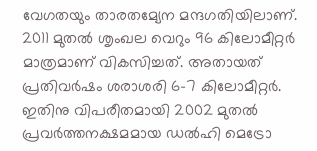വേഗതയും താരതമ്യേന മന്ദഗതിയിലാണ്. 2011 മുതൽ ശൃംഖല വെറും 96 കിലോമീറ്റർ മാത്രമാണ് വികസിച്ചത്. അതായത്
പ്രതിവർഷം ശരാശരി 6-7 കിലോമീറ്റർ. ഇതിനു വിപരീതമായി 2002 മുതൽ പ്രവർത്തനക്ഷമമായ ഡൽഹി മെട്രോ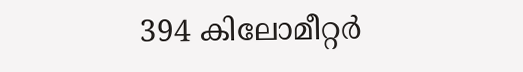394 കിലോമീറ്റർ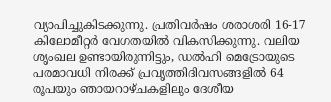വ്യാപിച്ചുകിടക്കുന്നു. പ്രതിവർഷം ശരാശരി 16-17 കിലോമീറ്റർ വേഗതയിൽ വികസിക്കുന്നു. വലിയ ശൃംഖല ഉണ്ടായിരുന്നിട്ടും, ഡൽഹി മെട്രോയുടെ പരമാവധി നിരക്ക് പ്രവൃത്തിദിവസങ്ങളിൽ 64 രൂപയും ഞായറാഴ്ചകളിലും ദേശീയ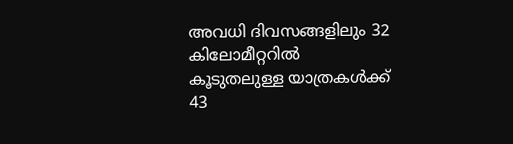അവധി ദിവസങ്ങളിലും 32 കിലോമീറ്ററിൽ കൂടുതലുള്ള യാത്രകൾക്ക് 43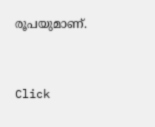രൂപയുമാണ്.


Click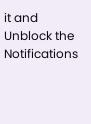it and Unblock the Notifications